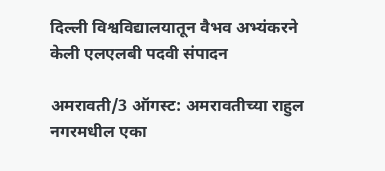दिल्ली विश्वविद्यालयातून वैभव अभ्यंकरने केली एलएलबी पदवी संपादन

अमरावती/3 ऑगस्ट: अमरावतीच्या राहुल नगरमधील एका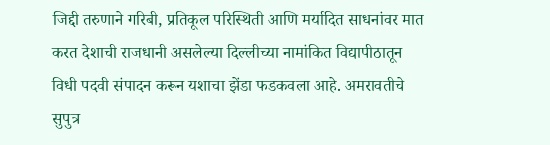जिद्दी तरुणाने गरिबी, प्रतिकूल परिस्थिती आणि मर्यादित साधनांवर मात करत देशाची राजधानी असलेल्या दिल्लीच्या नामांकित विद्यापीठातून विधी पदवी संपादन करून यशाचा झेंडा फडकवला आहे. अमरावतीचे सुपुत्र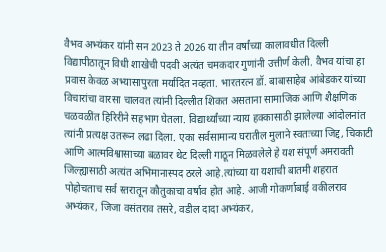वैभव अभ्यंकर यांनी सन 2023 ते 2026 या तीन वर्षांच्या कालावधीत दिल्ली विद्यापीठातून विधी शाखेची पदवी अत्यंत चमकदार गुणांनी उत्तीर्ण केली. वैभव यांचा हा प्रवास केवळ अभ्यासापुरता मर्यादित नव्हता. भारतरत्न डॉ. बाबासाहेब आंबेडकर यांच्या विचारांचा वारसा चालवत त्यांनी दिल्लीत शिकत असताना सामाजिक आणि शैक्षणिक चळवळींत हिरिरीने सहभाग घेतला. विद्यार्थ्यांच्या न्याय हक्कासाठी झालेल्या आंदोलनांत त्यांनी प्रत्यक्ष उतरून लढा दिला. एका सर्वसामान्य घरातील मुलाने स्वतःच्या जिद्द, चिकाटी आणि आत्मविश्वासाच्या बळावर थेट दिल्ली गाठून मिळवलेले हे यश संपूर्ण अमरावती जिल्ह्यासाठी अत्यंत अभिमानास्पद ठरले आहे.त्यांच्या या यशाची बातमी शहरात पोहोचताच सर्व स्तरातून कौतुकाचा वर्षाव होत आहे. आजी गोकर्णाबाई वकीलराव अभ्यंकर, जिजा वसंतराव तसरे, वडील दादा अभ्यंकर,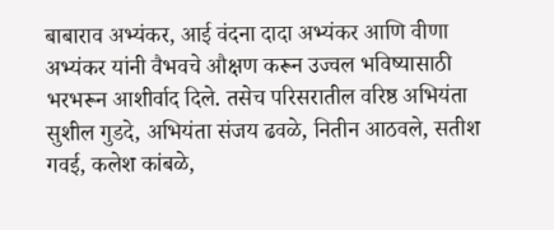बाबाराव अभ्यंकर, आई वंदना दादा अभ्यंकर आणि वीणा अभ्यंकर यांनी वैभवचे औक्षण करून उज्वल भविष्यासाठी भरभरून आशीर्वाद दिले. तसेच परिसरातील वरिष्ठ अभियंता सुशील गुडदे, अभियंता संजय ढवळे, नितीन आठवले, सतीश गवई, कलेश कांबळे,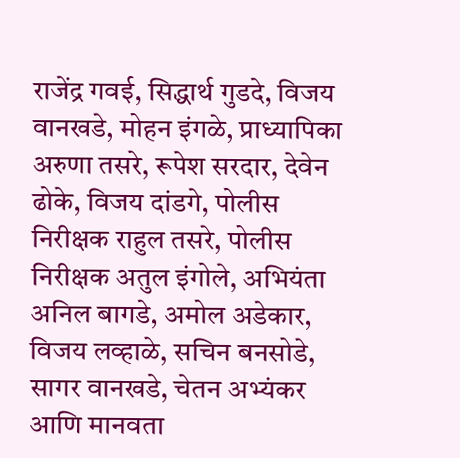राजेंद्र गवई, सिद्धार्थ गुडदे, विजय वानखडे, मोहन इंगळे, प्राध्यापिका अरुणा तसरे, रूपेश सरदार, देवेन ढोके, विजय दांडगे, पोलीस निरीक्षक राहुल तसरे, पोलीस निरीक्षक अतुल इंगोले, अभियंता अनिल बागडे, अमोल अडेकार, विजय लव्हाळे, सचिन बनसोडे, सागर वानखडे, चेतन अभ्यंकर आणि मानवता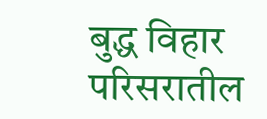बुद्ध विहार परिसरातील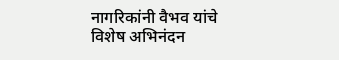नागरिकांनी वैभव यांचे विशेष अभिनंदन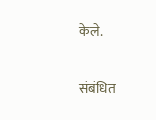केले.

संबंधित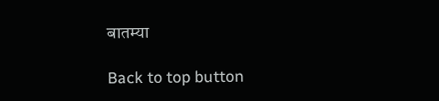बातम्या

Back to top button